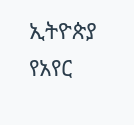ኢትዮጵያ የአየር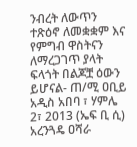ንብረት ለውጥን ተጽዕኖ ለመቋቋም እና የምግብ ዋስትናን ለማረጋገጥ ያላት ፍላጎት በልጆቿ ዕውን ይሆናል- ጠ/ሚ ዐቢይ
አዲስ አበባ ፣ ሃምሌ 2፣ 2013 (ኤፍ ቢ ሲ) አረንጓዴ ዐሻራ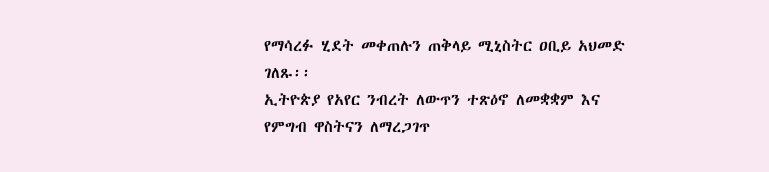የማሳረፉ ሂደት መቀጠሉን ጠቅላይ ሚኒስትር ዐቢይ አህመድ ገለጹ፡፡
ኢትዮጵያ የአየር ንብረት ለውጥን ተጽዕኖ ለመቋቋም እና የምግብ ዋስትናን ለማረጋገጥ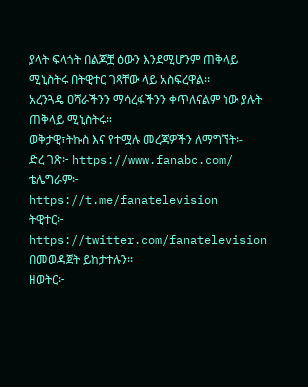ያላት ፍላጎት በልጆቿ ዕውን እንደሚሆንም ጠቅላይ ሚኒስትሩ በትዊተር ገጻቸው ላይ አስፍረዋል፡፡
አረንጓዴ ዐሻራችንን ማሳረፋችንን ቀጥለናልም ነው ያሉት ጠቅላይ ሚኒስትሩ።
ወቅታዊ፣ትኩስ እና የተሟሉ መረጃዎችን ለማግኘት፡-
ድረ ገጽ፦ https://www.fanabc.com/
ቴሌግራም፦ https://t.me/fanatelevision
ትዊተር፦ https://twitter.com/fanatelevision በመወዳጀት ይከታተሉን፡፡
ዘወትር፦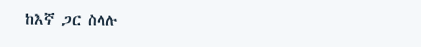ከእኛ ጋር ስላሉ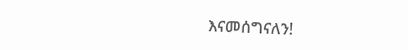እናመሰግናለን!